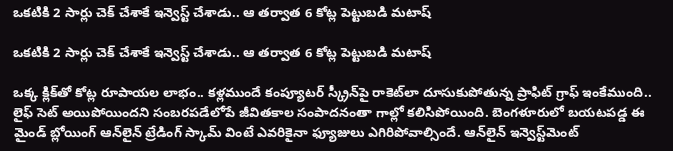ఒకటికి 2 సార్లు చెక్ చేశాకే ఇన్వెస్ట్ చేశాడు.. ఆ తర్వాత 6 కోట్ల పెట్టుబడి మటాష్

ఒకటికి 2 సార్లు చెక్ చేశాకే ఇన్వెస్ట్ చేశాడు.. ఆ తర్వాత 6 కోట్ల పెట్టుబడి మటాష్

ఒక్క క్లిక్‌తో కోట్ల రూపాయల లాభం.. కళ్లముందే కంప్యూటర్ స్క్రీన్‌పై రాకెట్‌లా దూసుకుపోతున్న ప్రాఫిట్ గ్రాఫ్ ఇంకేముంది.. లైఫ్ సెట్ అయిపోయిందని సంబరపడేలోపే జీవితకాల సంపాదనంతా గాల్లో కలిసిపోయింది. బెంగళూరులో బయటపడ్డ ఈ మైండ్ బ్లోయింగ్ ఆన్‌లైన్ ట్రేడింగ్ స్కామ్ వింటే ఎవరికైనా ఫ్యూజులు ఎగిరిపోవాల్సిందే. ఆన్‌లైన్ ఇన్వెస్ట్‌మెంట్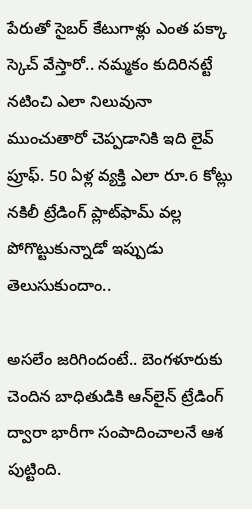పేరుతో సైబర్ కేటుగాళ్లు ఎంత పక్కా స్కెచ్ వేస్తారో.. నమ్మకం కుదిరినట్టే నటించి ఎలా నిలువునా ముంచుతారో చెప్పడానికి ఇది లైవ్ ప్రూఫ్. 50 ఏళ్ల వ్యక్తి ఎలా రూ.6 కోట్లు నకిలీ ట్రేడింగ్ ప్లాట్‌ఫామ్‌ వల్ల పోగొట్టుకున్నాడో ఇప్పుడు తెలుసుకుందాం..

అసలేం జరిగిందంటే.. బెంగళూరుకు చెందిన బాధితుడికి ఆన్‌లైన్ ట్రేడింగ్ ద్వారా భారీగా సంపాదించాలనే ఆశ పుట్టింది.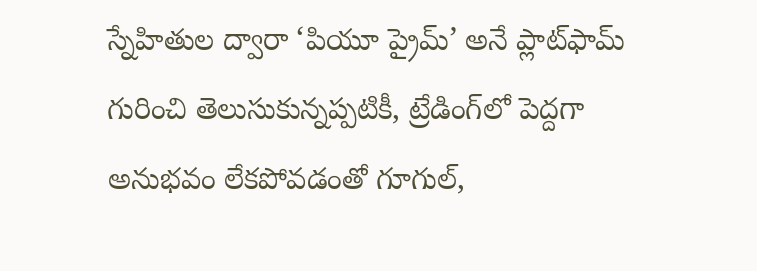స్నేహితుల ద్వారా ‘పియూ ప్రైమ్’ అనే ప్లాట్‌ఫామ్ గురించి తెలుసుకున్నప్పటికీ, ట్రేడింగ్‌లో పెద్దగా అనుభవం లేకపోవడంతో గూగుల్,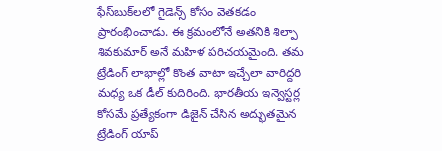ఫేస్‌బుక్‌లలో గైడెన్స్ కోసం వెతకడం ప్రారంభించాడు. ఈ క్రమంలోనే అతనికి శిల్పా శివకుమార్ అనే మహిళ పరిచయమైంది. తమ ట్రేడింగ్ లాభాల్లో కొంత వాటా ఇచ్చేలా వారిద్దరి మధ్య ఒక డీల్ కుదిరింది. భారతీయ ఇన్వెస్టర్ల కోసమే ప్రత్యేకంగా డిజైన్ చేసిన అద్భుతమైన ట్రేడింగ్ యాప్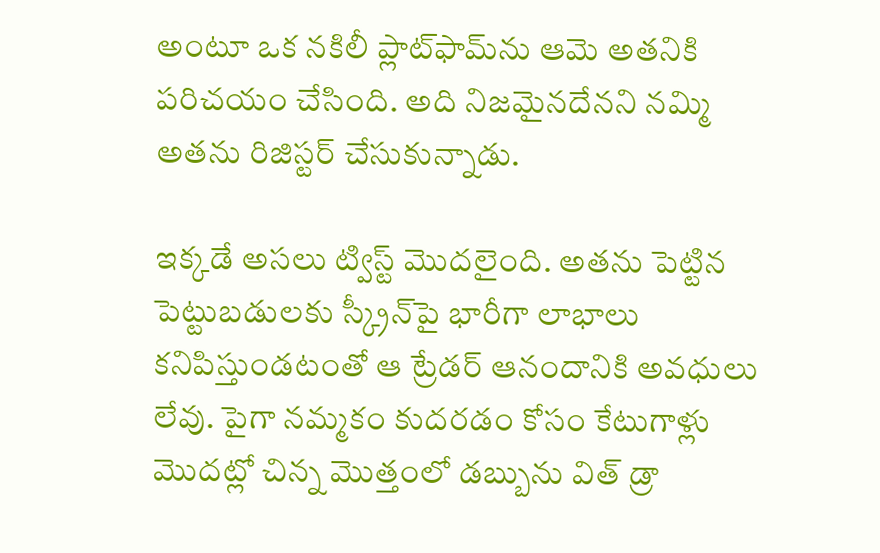అంటూ ఒక నకిలీ ప్లాట్‌ఫామ్‌ను ఆమె అతనికి పరిచయం చేసింది. అది నిజమైనదేనని నమ్మి అతను రిజిస్టర్ చేసుకున్నాడు.

ఇక్కడే అసలు ట్విస్ట్ మొదలైంది. అతను పెట్టిన పెట్టుబడులకు స్క్రీన్‌పై భారీగా లాభాలు కనిపిస్తుండటంతో ఆ ట్రేడర్ ఆనందానికి అవధులు లేవు. పైగా నమ్మకం కుదరడం కోసం కేటుగాళ్లు మొదట్లో చిన్న మొత్తంలో డబ్బును విత్ డ్రా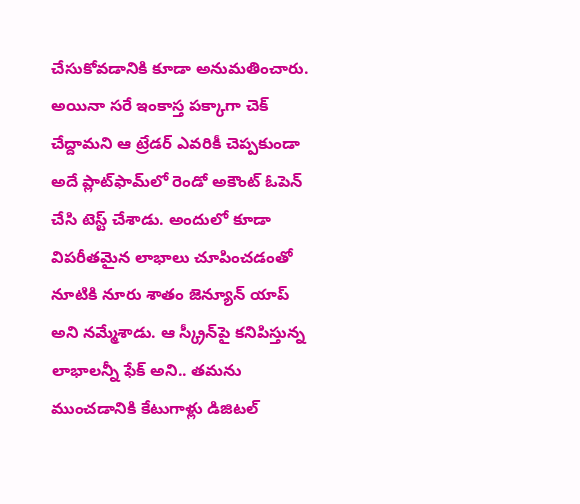చేసుకోవడానికి కూడా అనుమతించారు. అయినా సరే ఇంకాస్త పక్కాగా చెక్ చేద్దామని ఆ ట్రేడర్ ఎవరికీ చెప్పకుండా అదే ప్లాట్‌ఫామ్‌లో రెండో అకౌంట్ ఓపెన్ చేసి టెస్ట్ చేశాడు. అందులో కూడా విపరీతమైన లాభాలు చూపించడంతో నూటికి నూరు శాతం జెన్యూన్ యాప్ అని నమ్మేశాడు. ఆ స్క్రీన్‌పై కనిపిస్తున్న లాభాలన్నీ ఫేక్ అని.. తమను ముంచడానికి కేటుగాళ్లు డిజిటల్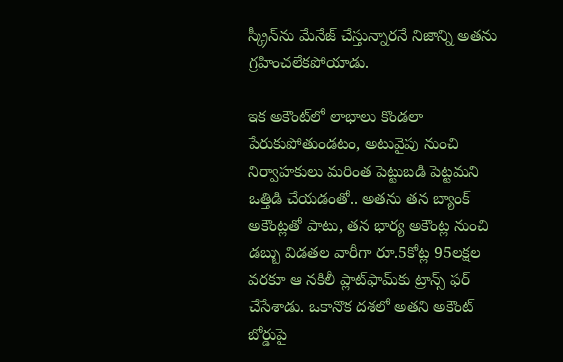స్క్రీన్‌ను మేనేజ్ చేస్తున్నారనే నిజాన్ని అతను గ్రహించలేకపోయాడు.

ఇక అకౌంట్‌లో లాభాలు కొండలా పేరుకుపోతుండటం, అటువైపు నుంచి నిర్వాహకులు మరింత పెట్టుబడి పెట్టమని ఒత్తిడి చేయడంతో.. అతను తన బ్యాంక్ అకౌంట్లతో పాటు, తన భార్య అకౌంట్ల నుంచి డబ్బు విడతల వారీగా రూ.5కోట్ల 95లక్షల వరకూ ఆ నకిలీ ప్లాట్‌ఫామ్‌కు ట్రాన్స్ ఫర్ చేసేశాడు. ఒకానొక దశలో అతని అకౌంట్ బోర్డుపై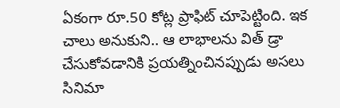ఏకంగా రూ.50 కోట్ల ప్రాఫిట్ చూపెట్టింది. ఇక చాలు అనుకుని.. ఆ లాభాలను విత్ డ్రా చేసుకోవడానికి ప్రయత్నించినప్పుడు అసలు సినిమా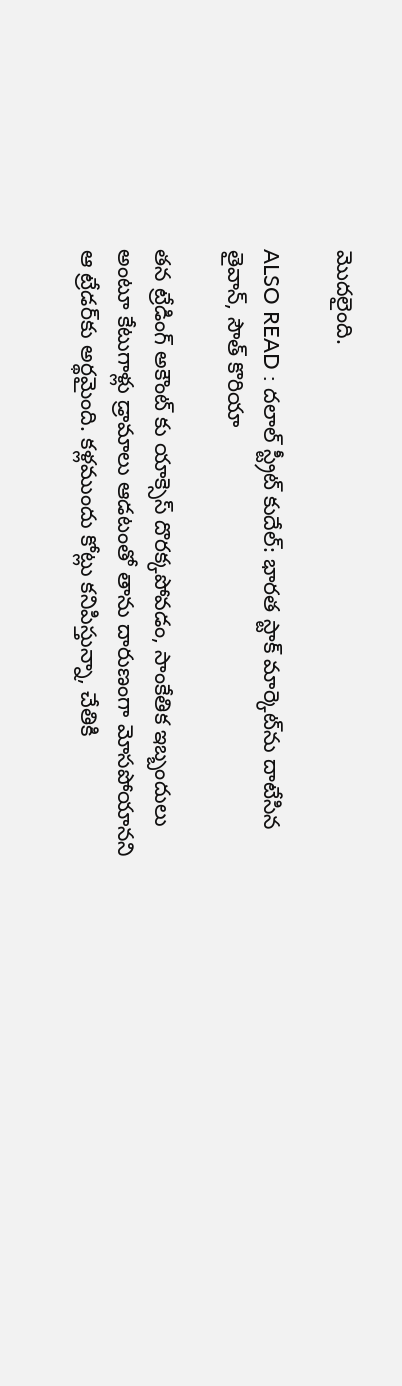మొదలైంది.

ALSO READ : దలాల్ స్ట్రీట్ కుదేల్: భారత స్టాక్ మార్కెట్‌ను దాటేసిన తైవాన్, సౌత్ కొరియా

తన ట్రేడింగ్ అకౌంట్ కు యాక్సెస్ దొరక్కపోవడం, సాంకేతిక ఇబ్బందులు అంటూ కేటుగాళ్లు డ్రామాలు ఆడటంతో తాను దారుణంగా మోసపోయానని ఆ ట్రేడర్‌కు అర్థమైంది. కళ్లముందు కోట్లు కనిపిస్తున్నా, చేతికి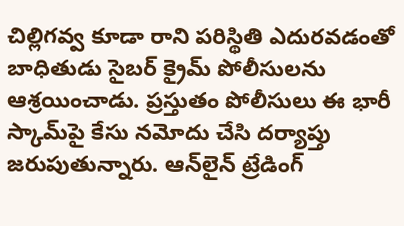చిల్లిగవ్వ కూడా రాని పరిస్థితి ఎదురవడంతో బాధితుడు సైబర్ క్రైమ్ పోలీసులను ఆశ్రయించాడు. ప్రస్తుతం పోలీసులు ఈ భారీ స్కామ్‌పై కేసు నమోదు చేసి దర్యాప్తు జరుపుతున్నారు. ఆన్‌లైన్ ట్రేడింగ్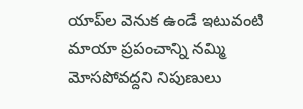యాప్‌ల వెనుక ఉండే ఇటువంటి మాయా ప్రపంచాన్ని నమ్మి మోసపోవద్దని నిపుణులు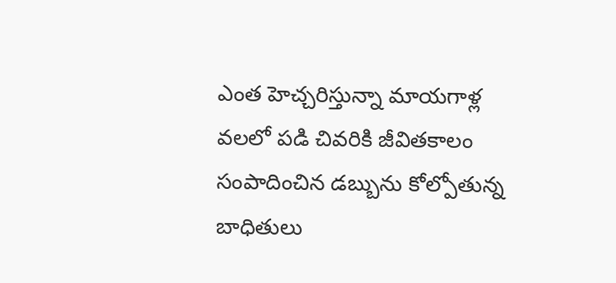ఎంత హెచ్చరిస్తున్నా మాయగాళ్ల వలలో పడి చివరికి జీవితకాలం సంపాదించిన డబ్బును కోల్పోతున్న బాధితులు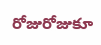రోజురోజుకూ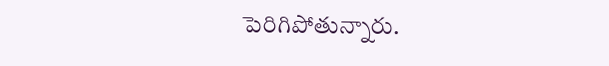పెరిగిపోతున్నారు.